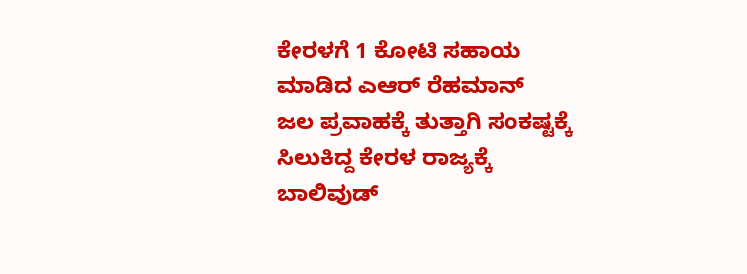ಕೇರಳಗೆ 1 ಕೋಟಿ ಸಹಾಯ ಮಾಡಿದ ಎಆರ್ ರೆಹಮಾನ್
ಜಲ ಪ್ರವಾಹಕ್ಕೆ ತುತ್ತಾಗಿ ಸಂಕಷ್ಟಕ್ಕೆ ಸಿಲುಕಿದ್ದ ಕೇರಳ ರಾಜ್ಯಕ್ಕೆ ಬಾಲಿವುಡ್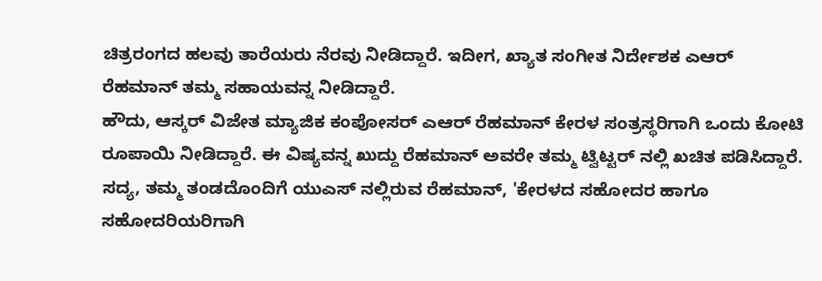ಚಿತ್ರರಂಗದ ಹಲವು ತಾರೆಯರು ನೆರವು ನೀಡಿದ್ದಾರೆ. ಇದೀಗ, ಖ್ಯಾತ ಸಂಗೀತ ನಿರ್ದೇಶಕ ಎಆರ್ ರೆಹಮಾನ್ ತಮ್ಮ ಸಹಾಯವನ್ನ ನೀಡಿದ್ದಾರೆ.
ಹೌದು, ಆಸ್ಕರ್ ವಿಜೇತ ಮ್ಯಾಜಿಕ ಕಂಪೋಸರ್ ಎಆರ್ ರೆಹಮಾನ್ ಕೇರಳ ಸಂತ್ರಸ್ಥರಿಗಾಗಿ ಒಂದು ಕೋಟಿ ರೂಪಾಯಿ ನೀಡಿದ್ದಾರೆ. ಈ ವಿಷ್ಯವನ್ನ ಖುದ್ದು ರೆಹಮಾನ್ ಅವರೇ ತಮ್ಮ ಟ್ವಿಟ್ಟರ್ ನಲ್ಲಿ ಖಚಿತ ಪಡಿಸಿದ್ದಾರೆ.
ಸದ್ಯ, ತಮ್ಮ ತಂಡದೊಂದಿಗೆ ಯುಎಸ್ ನಲ್ಲಿರುವ ರೆಹಮಾನ್, 'ಕೇರಳದ ಸಹೋದರ ಹಾಗೂ ಸಹೋದರಿಯರಿಗಾಗಿ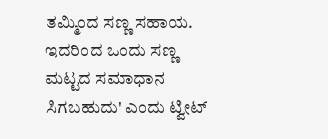ತಮ್ಮಿಂದ ಸಣ್ಣ ಸಹಾಯ. ಇದರಿಂದ ಒಂದು ಸಣ್ಣ ಮಟ್ಟದ ಸಮಾಧಾನ ಸಿಗಬಹುದು' ಎಂದು ಟ್ವೀಟ್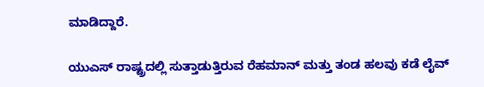ಮಾಡಿದ್ದಾರೆ.

ಯುಎಸ್ ರಾಷ್ಟ್ರದಲ್ಲಿ ಸುತ್ತಾಡುತ್ತಿರುವ ರೆಹಮಾನ್ ಮತ್ತು ತಂಡ ಹಲವು ಕಡೆ ಲೈವ್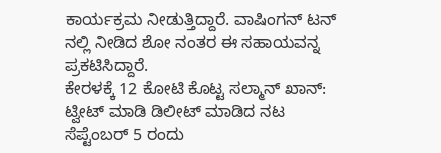ಕಾರ್ಯಕ್ರಮ ನೀಡುತ್ತಿದ್ದಾರೆ. ವಾಷಿಂಗನ್ ಟನ್ ನಲ್ಲಿ ನೀಡಿದ ಶೋ ನಂತರ ಈ ಸಹಾಯವನ್ನ ಪ್ರಕಟಿಸಿದ್ದಾರೆ.
ಕೇರಳಕ್ಕೆ 12 ಕೋಟಿ ಕೊಟ್ಟ ಸಲ್ಮಾನ್ ಖಾನ್: ಟ್ವೀಟ್ ಮಾಡಿ ಡಿಲೀಟ್ ಮಾಡಿದ ನಟ
ಸೆಪ್ಟೆಂಬರ್ 5 ರಂದು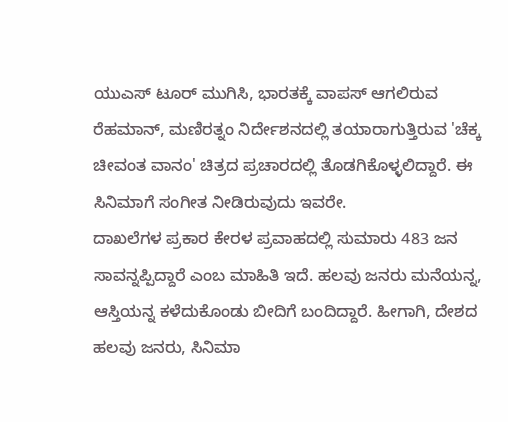ಯುಎಸ್ ಟೂರ್ ಮುಗಿಸಿ, ಭಾರತಕ್ಕೆ ವಾಪಸ್ ಆಗಲಿರುವ ರೆಹಮಾನ್, ಮಣಿರತ್ನಂ ನಿರ್ದೇಶನದಲ್ಲಿ ತಯಾರಾಗುತ್ತಿರುವ 'ಚೆಕ್ಕ ಚೀವಂತ ವಾನಂ' ಚಿತ್ರದ ಪ್ರಚಾರದಲ್ಲಿ ತೊಡಗಿಕೊಳ್ಳಲಿದ್ದಾರೆ. ಈ ಸಿನಿಮಾಗೆ ಸಂಗೀತ ನೀಡಿರುವುದು ಇವರೇ.
ದಾಖಲೆಗಳ ಪ್ರಕಾರ ಕೇರಳ ಪ್ರವಾಹದಲ್ಲಿ ಸುಮಾರು 483 ಜನ ಸಾವನ್ನಪ್ಪಿದ್ದಾರೆ ಎಂಬ ಮಾಹಿತಿ ಇದೆ. ಹಲವು ಜನರು ಮನೆಯನ್ನ, ಆಸ್ತಿಯನ್ನ ಕಳೆದುಕೊಂಡು ಬೀದಿಗೆ ಬಂದಿದ್ದಾರೆ. ಹೀಗಾಗಿ, ದೇಶದ ಹಲವು ಜನರು, ಸಿನಿಮಾ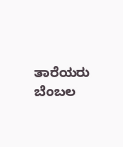ತಾರೆಯರು ಬೆಂಬಲ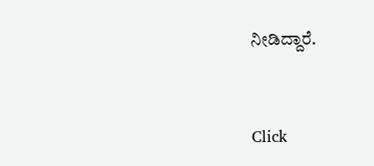ನೀಡಿದ್ದಾರೆ.


Click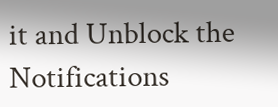it and Unblock the Notifications